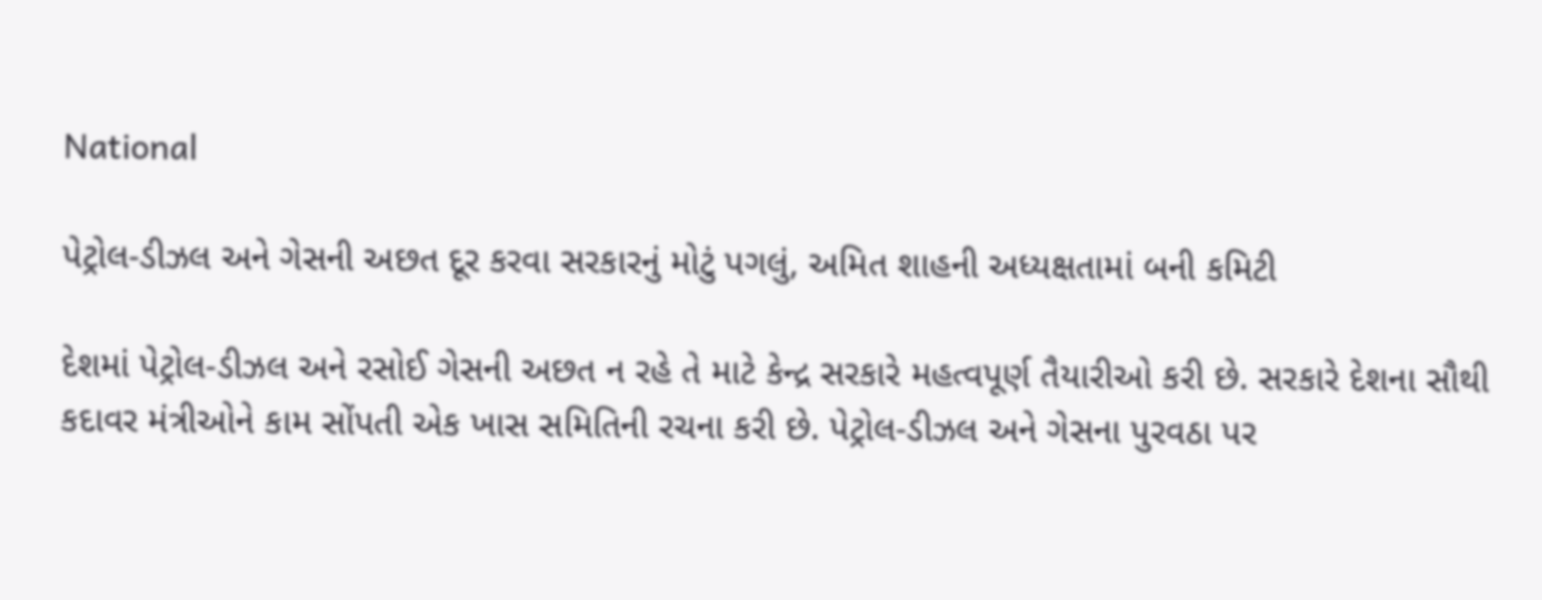National

પેટ્રોલ-ડીઝલ અને ગેસની અછત દૂર કરવા સરકારનું મોટું પગલું, અમિત શાહની અધ્યક્ષતામાં બની કમિટી

દેશમાં પેટ્રોલ-ડીઝલ અને રસોઈ ગેસની અછત ન રહે તે માટે કેન્દ્ર સરકારે મહત્વપૂર્ણ તૈયારીઓ કરી છે. સરકારે દેશના સૌથી કદાવર મંત્રીઓને કામ સોંપતી એક ખાસ સમિતિની રચના કરી છે. પેટ્રોલ-ડીઝલ અને ગેસના પુરવઠા પર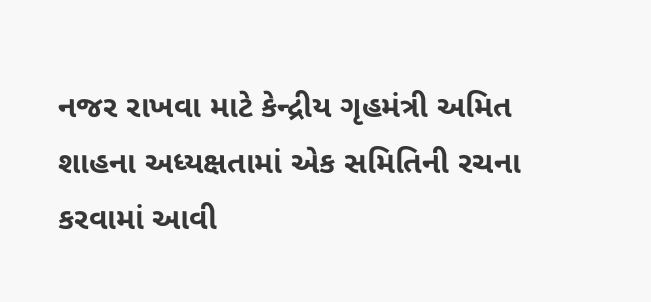નજર રાખવા માટે કેન્દ્રીય ગૃહમંત્રી અમિત શાહના અધ્યક્ષતામાં એક સમિતિની રચના કરવામાં આવી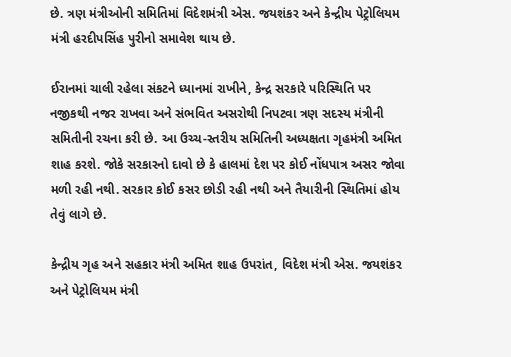છે. ત્રણ મંત્રીઓની સમિતિમાં વિદેશમંત્રી એસ. જયશંકર અને કેન્દ્રીય પેટ્રોલિયમ મંત્રી હરદીપસિંહ પુરીનો સમાવેશ થાય છે.

ઈરાનમાં ચાલી રહેલા સંકટને ધ્યાનમાં રાખીને, કેન્દ્ર સરકારે પરિસ્થિતિ પર નજીકથી નજર રાખવા અને સંભવિત અસરોથી નિપટવા ત્રણ સદસ્ય મંત્રીની સમિતીની રચના કરી છે. આ ઉચ્ચ-સ્તરીય સમિતિની અધ્યક્ષતા ગૃહમંત્રી અમિત શાહ કરશે. જોકે સરકારનો દાવો છે કે હાલમાં દેશ પર કોઈ નોંધપાત્ર અસર જોવા મળી રહી નથી. સરકાર કોઈ કસર છોડી રહી નથી અને તૈયારીની સ્થિતિમાં હોય તેવું લાગે છે.

કેન્દ્રીય ગૃહ અને સહકાર મંત્રી અમિત શાહ ઉપરાંત, વિદેશ મંત્રી એસ. જયશંકર અને પેટ્રોલિયમ મંત્રી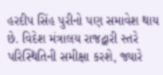હરદીપ સિંહ પુરીનો પણ સમાવેશ થાય છે. વિદેશ મંત્રાલય રાજદ્વારી સ્તરે પરિસ્થિતિની સમીક્ષા કરશે, જ્યારે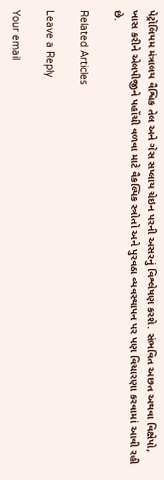પેટ્રોલિયમ મંત્રાલય વૈશ્વિક તેલ અને ગેસ સપ્લાય ચેઇન પરની અસરનું વિશ્લેષણ કરશે. સંભવિત અછત અથવા વિક્ષેપો, ખાસ કરીને એલપીજીને પહોંચી વળવા માટે વૈકલ્પિક સ્ત્રોતો અને પુરવઠા વ્યવસ્થાપન પર પણ વિચારણા કરવામાં આવી રહી છે.

Related Articles

Leave a Reply

Your email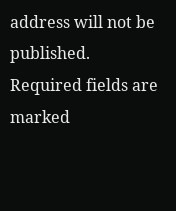address will not be published. Required fields are marked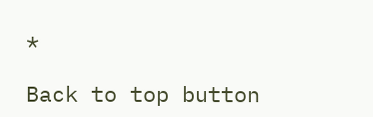*

Back to top button